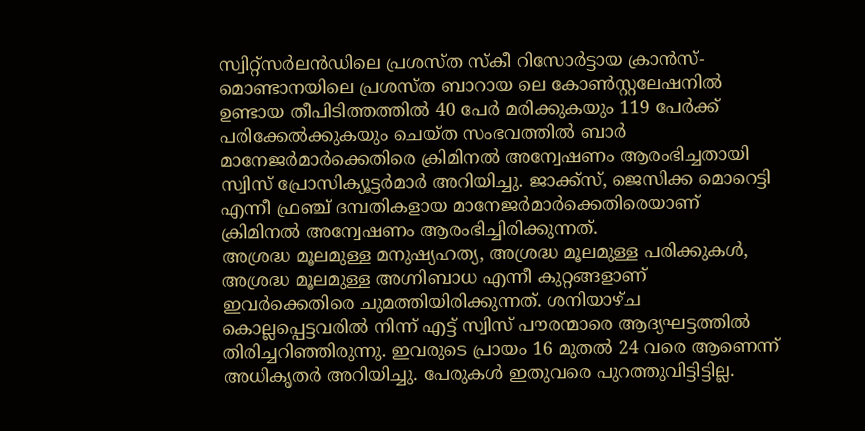സ്വിറ്റ്സർലൻഡിലെ പ്രശസ്ത സ്കീ റിസോർട്ടായ ക്രാൻസ്-മൊണ്ടാനയിലെ പ്രശസ്ത ബാറായ ലെ കോൺസ്റ്റലേഷനിൽ ഉണ്ടായ തീപിടിത്തത്തിൽ 40 പേർ മരിക്കുകയും 119 പേർക്ക് പരിക്കേൽക്കുകയും ചെയ്ത സംഭവത്തിൽ ബാർ മാനേജർമാർക്കെതിരെ ക്രിമിനൽ അന്വേഷണം ആരംഭിച്ചതായി സ്വിസ് പ്രോസിക്യൂട്ടർമാർ അറിയിച്ചു. ജാക്ക്സ്, ജെസിക്ക മൊറെട്ടി എന്നീ ഫ്രഞ്ച് ദമ്പതികളായ മാനേജർമാർക്കെതിരെയാണ് ക്രിമിനൽ അന്വേഷണം ആരംഭിച്ചിരിക്കുന്നത്.
അശ്രദ്ധ മൂലമുള്ള മനുഷ്യഹത്യ, അശ്രദ്ധ മൂലമുള്ള പരിക്കുകൾ, അശ്രദ്ധ മൂലമുള്ള അഗ്നിബാധ എന്നീ കുറ്റങ്ങളാണ് ഇവർക്കെതിരെ ചുമത്തിയിരിക്കുന്നത്. ശനിയാഴ്ച കൊല്ലപ്പെട്ടവരിൽ നിന്ന് എട്ട് സ്വിസ് പൗരന്മാരെ ആദ്യഘട്ടത്തിൽ തിരിച്ചറിഞ്ഞിരുന്നു. ഇവരുടെ പ്രായം 16 മുതൽ 24 വരെ ആണെന്ന് അധികൃതർ അറിയിച്ചു. പേരുകൾ ഇതുവരെ പുറത്തുവിട്ടിട്ടില്ല.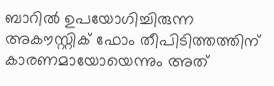ബാറിൽ ഉപയോഗിച്ചിരുന്ന അകൗസ്റ്റിക് ഫോം തീപിടിത്തത്തിന് കാരണമായോയെന്നും അത്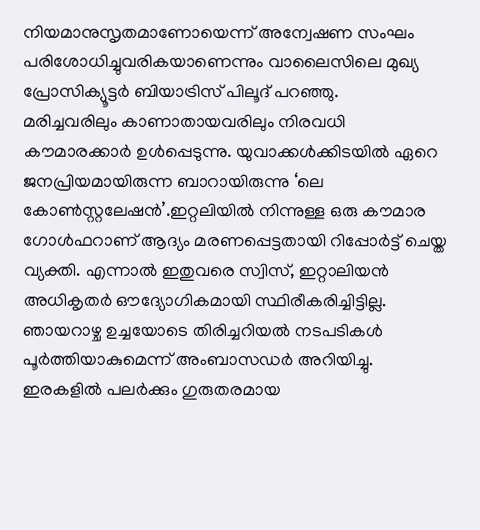നിയമാനുസൃതമാണോയെന്ന് അന്വേഷണ സംഘം പരിശോധിച്ചുവരികയാണെന്നും വാലൈസിലെ മുഖ്യ പ്രോസിക്യൂട്ടർ ബിയാട്രിസ് പിലൂദ് പറഞ്ഞു.
മരിച്ചവരിലും കാണാതായവരിലും നിരവധി കൗമാരക്കാർ ഉൾപ്പെടുന്നു. യുവാക്കൾക്കിടയിൽ ഏറെ ജനപ്രിയമായിരുന്ന ബാറായിരുന്നു ‘ലെ കോൺസ്റ്റലേഷൻ’.ഇറ്റലിയിൽ നിന്നുള്ള ഒരു കൗമാര ഗോൾഫറാണ് ആദ്യം മരണപ്പെട്ടതായി റിപ്പോർട്ട് ചെയ്ത വ്യക്തി. എന്നാൽ ഇതുവരെ സ്വിസ്, ഇറ്റാലിയൻ അധികൃതർ ഔദ്യോഗികമായി സ്ഥിരീകരിച്ചിട്ടില്ല.
ഞായറാഴ്ച ഉച്ചയോടെ തിരിച്ചറിയൽ നടപടികൾ പൂർത്തിയാകുമെന്ന് അംബാസഡർ അറിയിച്ചു. ഇരകളിൽ പലർക്കും ഗുരുതരമായ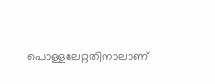പൊള്ളലേറ്റതിനാലാണ്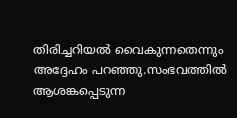തിരിച്ചറിയൽ വൈകുന്നതെന്നും അദ്ദേഹം പറഞ്ഞു.സംഭവത്തിൽ ആശങ്കപ്പെടുന്ന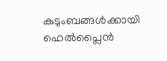കുടുംബങ്ങൾക്കായി ഹെൽപ്ലൈൻ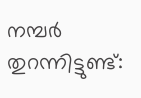നമ്പർ തുറന്നിട്ടുണ്ട്: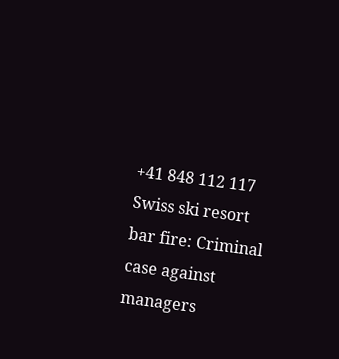+41 848 112 117
Swiss ski resort bar fire: Criminal case against managers